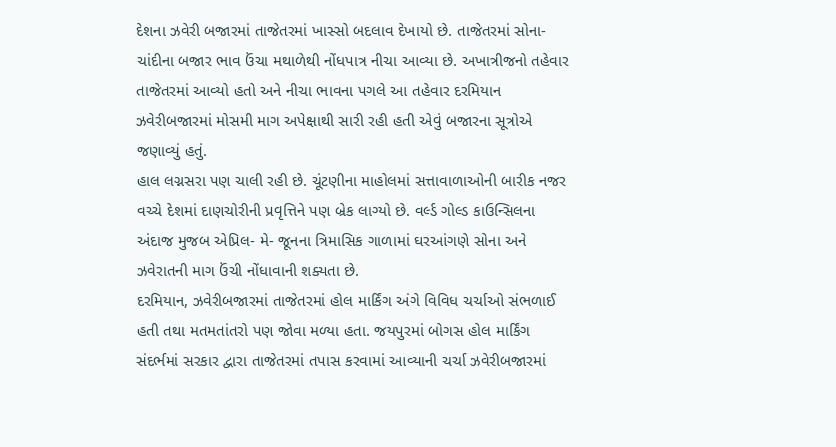દેશના ઝવેરી બજારમાં તાજેતરમાં ખાસ્સો બદલાવ દેખાયો છે. તાજેતરમાં સોના- ચાંદીના બજાર ભાવ ઉંચા મથાળેથી નોંધપાત્ર નીચા આવ્યા છે. અખાત્રીજનો તહેવાર તાજેતરમાં આવ્યો હતો અને નીચા ભાવના પગલે આ તહેવાર દરમિયાન ઝવેરીબજારમાં મોસમી માગ અપેક્ષાથી સારી રહી હતી એવું બજારના સૂત્રોએ જણાવ્યું હતું.
હાલ લગ્નસરા પણ ચાલી રહી છે. ચૂંટણીના માહોલમાં સત્તાવાળાઓની બારીક નજર વચ્ચે દેશમાં દાણચોરીની પ્રવૃત્તિને પણ બ્રેક લાગ્યો છે. વર્લ્ડ ગોલ્ડ કાઉન્સિલના અંદાજ મુજબ એપ્રિલ- મે- જૂનના ત્રિમાસિક ગાળામાં ઘરઆંગણે સોના અને ઝવેરાતની માગ ઉંચી નોંધાવાની શક્યતા છે.
દરમિયાન, ઝવેરીબજારમાં તાજેતરમાં હોલ માર્કિંગ અંગે વિવિધ ચર્ચાઓ સંભળાઈ હતી તથા મતમતાંતરો પણ જોવા મળ્યા હતા. જયપુરમાં બોગસ હોલ માર્કિંગ સંદર્ભમાં સરકાર દ્વારા તાજેતરમાં તપાસ કરવામાં આવ્યાની ચર્ચા ઝવેરીબજારમાં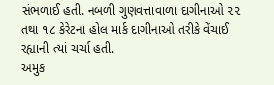સંભળાઈ હતી. નબળી ગુણવત્તાવાળા દાગીનાઓ ૨૨ તથા ૧૮ કેરેટના હોલ માર્ક દાગીનાઓ તરીકે વેંચાઈ રહ્યાની ત્યાં ચર્ચા હતી.
અમુક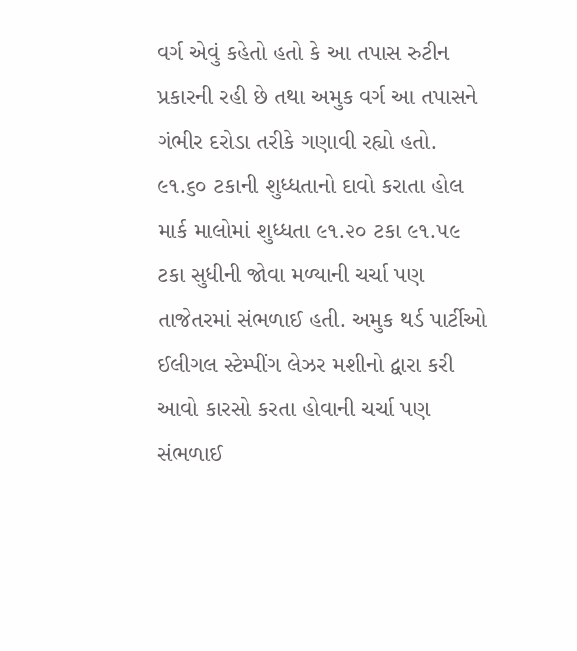વર્ગ એવું કહેતો હતો કે આ તપાસ રુટીન પ્રકારની રહી છે તથા અમુક વર્ગ આ તપાસને ગંભીર દરોડા તરીકે ગણાવી રહ્યો હતો. ૯૧.૬૦ ટકાની શુધ્ધતાનો દાવો કરાતા હોલ માર્ક માલોમાં શુધ્ધતા ૯૧.૨૦ ટકા ૯૧.૫૯ ટકા સુધીની જોવા મળ્યાની ચર્ચા પણ તાજેતરમાં સંભળાઈ હતી. અમુક થર્ડ પાર્ટીઓ ઈલીગલ સ્ટેમ્પીંગ લેઝર મશીનો દ્વારા કરી આવો કારસો કરતા હોવાની ચર્ચા પણ સંભળાઈ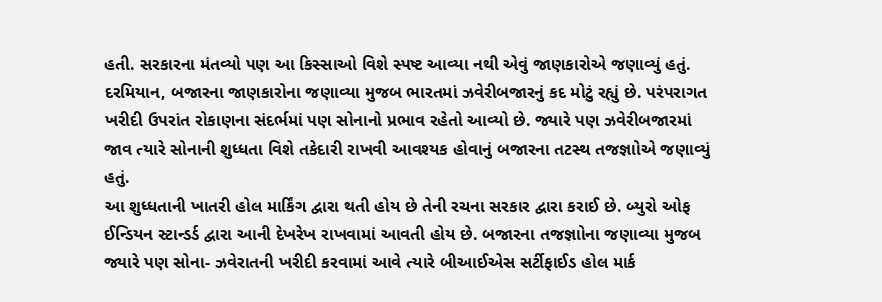હતી. સરકારના મંતવ્યો પણ આ કિસ્સાઓ વિશે સ્પષ્ટ આવ્યા નથી એવું જાણકારોએ જણાવ્યું હતું.
દરમિયાન, બજારના જાણકારોના જણાવ્યા મુજબ ભારતમાં ઝવેરીબજારનું કદ મોટું રહ્યું છે. પરંપરાગત ખરીદી ઉપરાંત રોકાણના સંદર્ભમાં પણ સોનાનો પ્રભાવ રહેતો આવ્યો છે. જ્યારે પણ ઝવેરીબજારમાં જાવ ત્યારે સોનાની શુધ્ધતા વિશે તકેદારી રાખવી આવશ્યક હોવાનું બજારના તટસ્થ તજજ્ઞાોએ જણાવ્યું હતું.
આ શુધ્ધતાની ખાતરી હોલ માર્કિંગ દ્વારા થતી હોય છે તેની રચના સરકાર દ્વારા કરાઈ છે. બ્યુરો ઓફ ઈન્ડિયન સ્ટાન્ડર્ડ દ્વારા આની દેખરેખ રાખવામાં આવતી હોય છે. બજારના તજજ્ઞાોના જણાવ્યા મુજબ જ્યારે પણ સોના- ઝવેરાતની ખરીદી કરવામાં આવે ત્યારે બીઆઈએસ સર્ટીફાઈડ હોલ માર્ક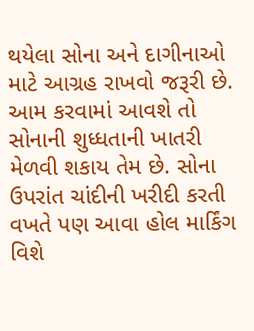થયેલા સોના અને દાગીનાઓ માટે આગ્રહ રાખવો જરૂરી છે.
આમ કરવામાં આવશે તો સોનાની શુધ્ધતાની ખાતરી મેળવી શકાય તેમ છે. સોના ઉપરાંત ચાંદીની ખરીદી કરતી વખતે પણ આવા હોલ માર્કિંગ વિશે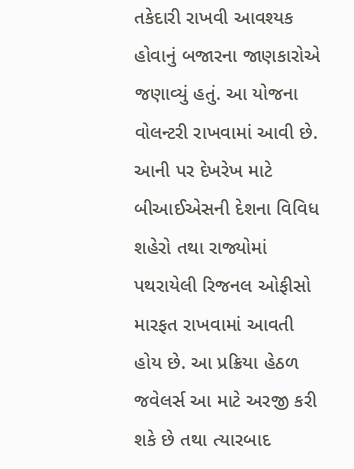તકેદારી રાખવી આવશ્યક હોવાનું બજારના જાણકારોએ જણાવ્યું હતું. આ યોજના વોલન્ટરી રાખવામાં આવી છે.
આની પર દેખરેખ માટે બીઆઈએસની દેશના વિવિધ શહેરો તથા રાજ્યોમાં પથરાયેલી રિજનલ ઓફીસો મારફત રાખવામાં આવતી હોય છે. આ પ્રક્રિયા હેઠળ જવેલર્સ આ માટે અરજી કરી શકે છે તથા ત્યારબાદ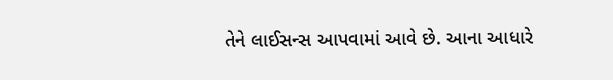તેને લાઈસન્સ આપવામાં આવે છે. આના આધારે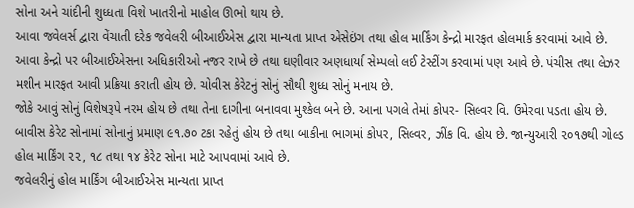સોના અને ચાંદીની શુધ્ધતા વિશે ખાતરીનો માહોલ ઊભો થાય છે.
આવા જવેલર્સ દ્વારા વેંચાતી દરેક જવેલરી બીઆઈએસ દ્વારા માન્યતા પ્રાપ્ત એસેઇંગ તથા હોલ માર્કિંગ કેન્દ્રો મારફત હોલમાર્ક કરવામાં આવે છે. આવા કેન્દ્રો પર બીઆઈએસના અધિકારીઓ નજર રાખે છે તથા ઘણીવાર અણધાર્યા સેમ્પલો લઈ ટેસ્ટીંગ કરવામાં પણ આવે છે. પંચીસ તથા લેઝર મશીન મારફત આવી પ્રક્રિયા કરાતી હોય છે. ચોવીસ કેરેટનું સોનું સૌથી શુધ્ધ સોનું મનાય છે.
જોકે આવું સોનું વિશેષરૂપે નરમ હોય છે તથા તેના દાગીના બનાવવા મુશ્કેલ બને છે. આના પગલે તેમાં કોપર- સિલ્વર વિ. ઉમેરવા પડતા હોય છે. બાવીસ કેરેટ સોનામાં સોનાનું પ્રમાણ ૯૧.૭૦ ટકા રહેતું હોય છે તથા બાકીના ભાગમાં કોપર, સિલ્વર, ઝીંક વિ. હોય છે. જાન્યુઆરી ૨૦૧૭થી ગોલ્ડ હોલ માર્કિંગ ૨૨, ૧૮ તથા ૧૪ કેરેટ સોના માટે આપવામાં આવે છે.
જવેલરીનું હોલ માર્કિંગ બીઆઈએસ માન્યતા પ્રાપ્ત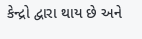કેન્દ્રો દ્વારા થાય છે અને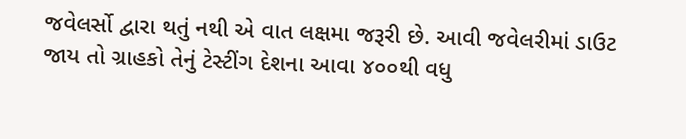જવેલર્સો દ્વારા થતું નથી એ વાત લક્ષમા જરૂરી છે. આવી જવેલરીમાં ડાઉટ જાય તો ગ્રાહકો તેનું ટેસ્ટીંગ દેશના આવા ૪૦૦થી વધુ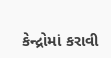કેન્દ્રોમાં કરાવી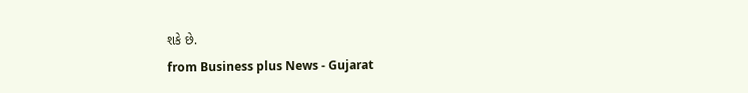શકે છે.
from Business plus News - Gujarat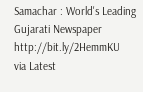Samachar : World's Leading Gujarati Newspaper http://bit.ly/2HemmKU
via Latest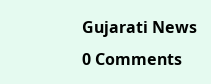Gujarati News
0 Comments